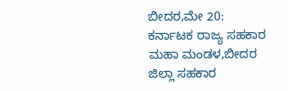ಬೀದರ,ಮೇ 20: ಕರ್ನಾಟಕ ರಾಜ್ಯ ಸಹಕಾರ ಮಹಾ ಮಂಡಳ,ಬೀದರ ಜಿಲ್ಲಾ ಸಹಕಾರ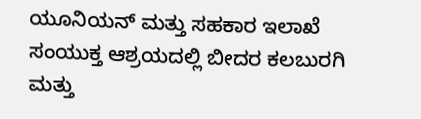ಯೂನಿಯನ್ ಮತ್ತು ಸಹಕಾರ ಇಲಾಖೆ ಸಂಯುಕ್ತ ಆಶ್ರಯದಲ್ಲಿ ಬೀದರ ಕಲಬುರಗಿ ಮತ್ತು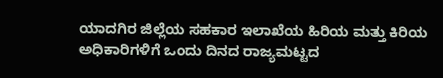ಯಾದಗಿರ ಜಿಲ್ಲೆಯ ಸಹಕಾರ ಇಲಾಖೆಯ ಹಿರಿಯ ಮತ್ತು ಕಿರಿಯ ಅಧಿಕಾರಿಗಳಿಗೆ ಒಂದು ದಿನದ ರಾಜ್ಯಮಟ್ಟದ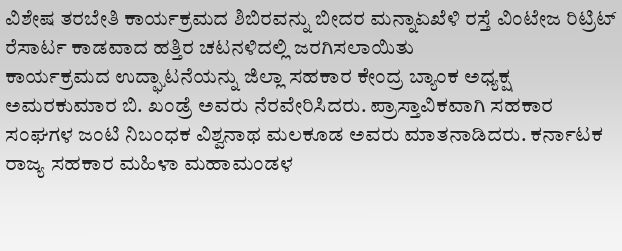ವಿಶೇಷ ತರಬೇತಿ ಕಾರ್ಯಕ್ರಮದ ಶಿಬಿರವನ್ನು ಬೀದರ ಮನ್ನಾಏಖೆಳಿ ರಸ್ತೆ ವಿಂಟೇಜ ರಿಟ್ರಿಟ್ ರೆಸಾರ್ಟ ಕಾಡವಾದ ಹತ್ತಿರ ಚಟನಳಿದಲ್ಲಿ ಜರಗಿಸಲಾಯಿತು
ಕಾರ್ಯಕ್ರಮದ ಉದ್ಘಾಟನೆಯನ್ನು ಜಿಲ್ಲಾ ಸಹಕಾರ ಕೇಂದ್ರ ಬ್ಯಾಂಕ ಅಧ್ಯಕ್ಷ ಅಮರಕುಮಾರ ಬಿ. ಖಂಡ್ರೆ ಅವರು ನೆರವೇರಿಸಿದರು. ಪ್ರಾಸ್ತಾವಿಕವಾಗಿ ಸಹಕಾರ ಸಂಘಗಳ ಜಂಟಿ ನಿಬಂಧಕ ವಿಶ್ವನಾಥ ಮಲಕೂಡ ಅವರು ಮಾತನಾಡಿದರು. ಕರ್ನಾಟಕ ರಾಜ್ಯ ಸಹಕಾರ ಮಹಿಳಾ ಮಹಾಮಂಡಳ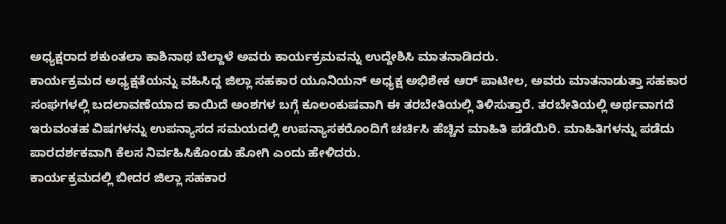ಅಧ್ಯಕ್ಷರಾದ ಶಕುಂತಲಾ ಕಾಶಿನಾಥ ಬೆಲ್ದಾಳೆ ಅವರು ಕಾರ್ಯಕ್ರಮವನ್ನು ಉದ್ದೇಶಿಸಿ ಮಾತನಾಡಿದರು.
ಕಾರ್ಯಕ್ರಮದ ಅಧ್ಯಕ್ಷತೆಯನ್ನು ವಹಿಸಿದ್ದ ಜಿಲ್ಲಾ ಸಹಕಾರ ಯೂನಿಯನ್ ಅಧ್ಯಕ್ಷ ಅಭಿಶೇಕ ಆರ್ ಪಾಟೀಲ, ಅವರು ಮಾತನಾಡುತ್ತಾ ಸಹಕಾರ ಸಂಘಗಳಲ್ಲಿ ಬದಲಾವಣೆಯಾದ ಕಾಯಿದೆ ಅಂಶಗಳ ಬಗ್ಗೆ ಕೂಲಂಕುಷವಾಗಿ ಈ ತರಬೇತಿಯಲ್ಲಿ ತಿಳಿಸುತ್ತಾರೆ. ತರಬೇತಿಯಲ್ಲಿ ಅರ್ಥವಾಗದೆ ಇರುವಂತಹ ವಿಷಗಳನ್ನು ಉಪನ್ಯಾಸದ ಸಮಯದಲ್ಲಿ ಉಪನ್ಯಾಸಕರೊಂದಿಗೆ ಚರ್ಚಿಸಿ ಹೆಚ್ಚಿನ ಮಾಹಿತಿ ಪಡೆಯಿರಿ. ಮಾಹಿತಿಗಳನ್ನು ಪಡೆದು ಪಾರದರ್ಶಕವಾಗಿ ಕೆಲಸ ನಿರ್ವಹಿಸಿಕೊಂಡು ಹೋಗಿ ಎಂದು ಹೇಳಿದರು.
ಕಾರ್ಯಕ್ರಮದಲ್ಲಿ ಬೀದರ ಜಿಲ್ಲಾ ಸಹಕಾರ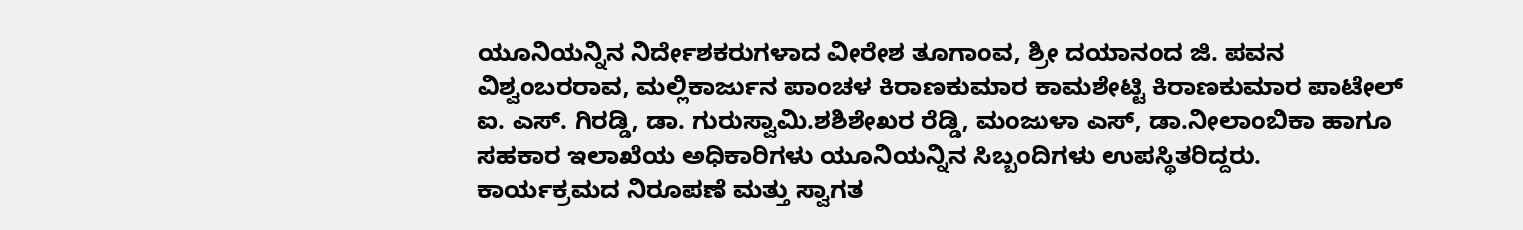ಯೂನಿಯನ್ನಿನ ನಿರ್ದೇಶಕರುಗಳಾದ ವೀರೇಶ ತೂಗಾಂವ, ಶ್ರೀ ದಯಾನಂದ ಜಿ. ಪವನ ವಿಶ್ವಂಬರರಾವ, ಮಲ್ಲಿಕಾರ್ಜುನ ಪಾಂಚಳ ಕಿರಾಣಕುಮಾರ ಕಾಮಶೇಟ್ಟಿ ಕಿರಾಣಕುಮಾರ ಪಾಟೇಲ್ ಐ. ಎಸ್. ಗಿರಡ್ಡಿ, ಡಾ. ಗುರುಸ್ವಾಮಿ.ಶಶಿಶೇಖರ ರೆಡ್ಡಿ, ಮಂಜುಳಾ ಎಸ್, ಡಾ.ನೀಲಾಂಬಿಕಾ ಹಾಗೂ ಸಹಕಾರ ಇಲಾಖೆಯ ಅಧಿಕಾರಿಗಳು ಯೂನಿಯನ್ನಿನ ಸಿಬ್ಬಂದಿಗಳು ಉಪಸ್ಥಿತರಿದ್ದರು.
ಕಾರ್ಯಕ್ರಮದ ನಿರೂಪಣೆ ಮತ್ತು ಸ್ವಾಗತ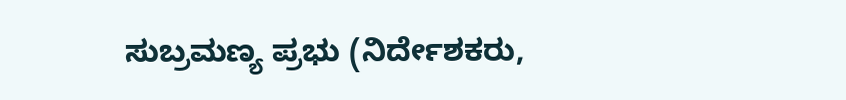ಸುಬ್ರಮಣ್ಯ ಪ್ರಭು (ನಿರ್ದೇಶಕರು,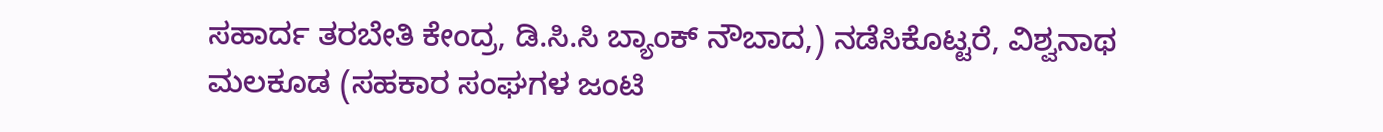ಸಹಾರ್ದ ತರಬೇತಿ ಕೇಂದ್ರ, ಡಿ.ಸಿ.ಸಿ ಬ್ಯಾಂಕ್ ನೌಬಾದ,) ನಡೆಸಿಕೊಟ್ಟರೆ, ವಿಶ್ವನಾಥ ಮಲಕೂಡ (ಸಹಕಾರ ಸಂಘಗಳ ಜಂಟಿ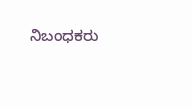ನಿಬಂಧಕರು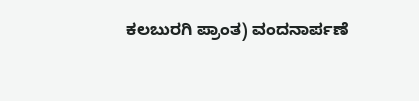ಕಲಬುರಗಿ ಪ್ರಾಂತ) ವಂದನಾರ್ಪಣೆ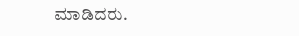ಮಾಡಿದರು.